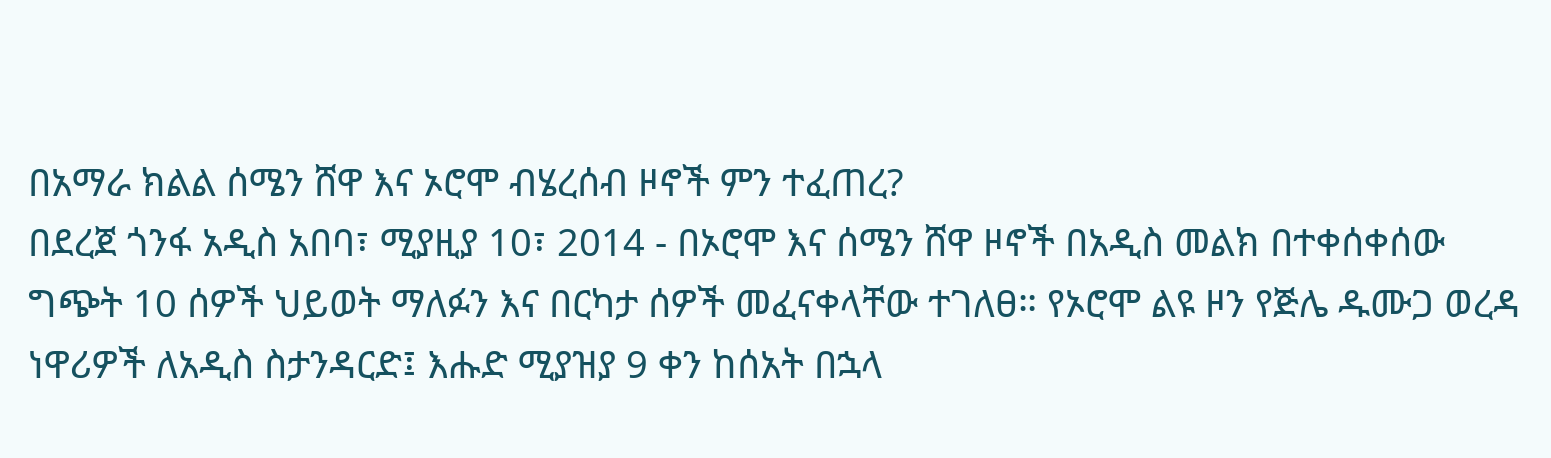በአማራ ክልል ሰሜን ሸዋ እና ኦሮሞ ብሄረሰብ ዞኖች ምን ተፈጠረ?
በደረጀ ጎንፋ አዲስ አበባ፣ ሚያዚያ 10፣ 2014 - በኦሮሞ እና ሰሜን ሸዋ ዞኖች በአዲስ መልክ በተቀሰቀሰው ግጭት 10 ሰዎች ህይወት ማለፉን እና በርካታ ሰዎች መፈናቀላቸው ተገለፀ። የኦሮሞ ልዩ ዞን የጅሌ ዱሙጋ ወረዳ ነዋሪዎች ለአዲስ ስታንዳርድ፤ እሑድ ሚያዝያ 9 ቀን ከሰአት በኋላ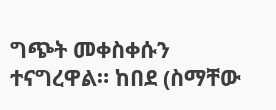ግጭት መቀስቀሱን ተናግረዋል። ከበደ (ስማቸው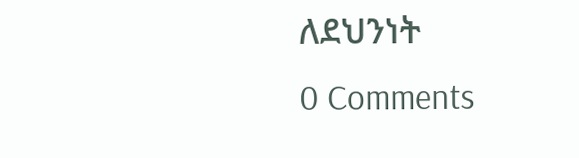ለደህንነት
0 Comments